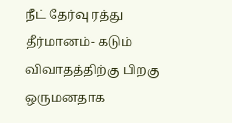நீட் தேர்வு ரத்து தீர்மானம்- கடும் விவாதத்திற்கு பிறகு ஒருமனதாக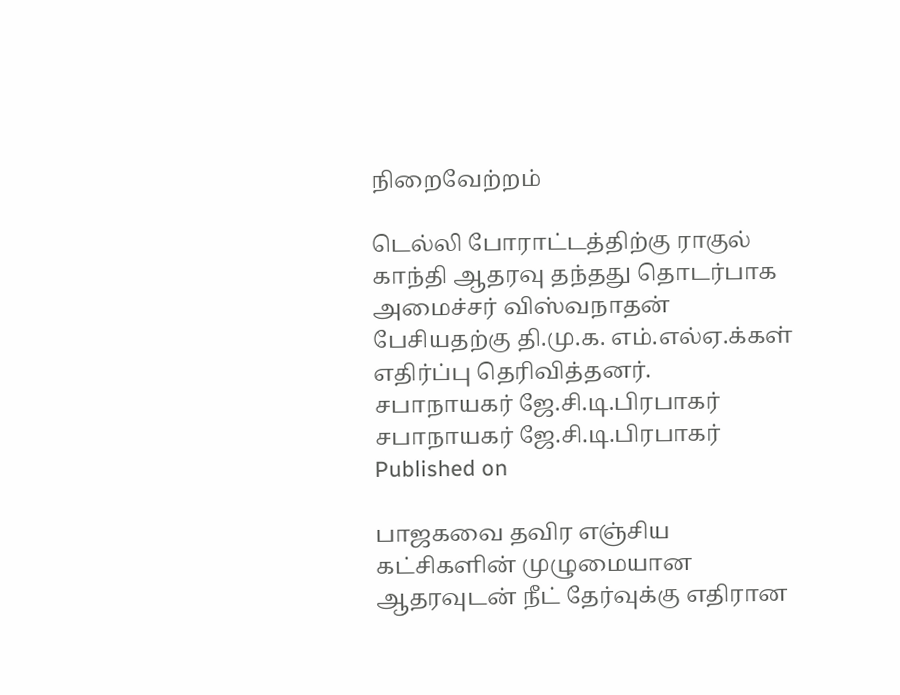நிறைவேற்றம்

டெல்லி போராட்டத்திற்கு ராகுல் காந்தி ஆதரவு தந்தது தொடர்பாக அமைச்சர் விஸ்வநாதன் பேசியதற்கு தி.மு.க. எம்.எல்ஏ.க்கள் எதிர்ப்பு தெரிவித்தனர்.
சபாநாயகர் ஜே.சி.டி.பிரபாகர்
சபாநாயகர் ஜே.சி.டி.பிரபாகர்
Published on

பாஜகவை தவிர எஞ்சிய கட்சிகளின் முழுமையான ஆதரவுடன் நீட் தேர்வுக்கு எதிரான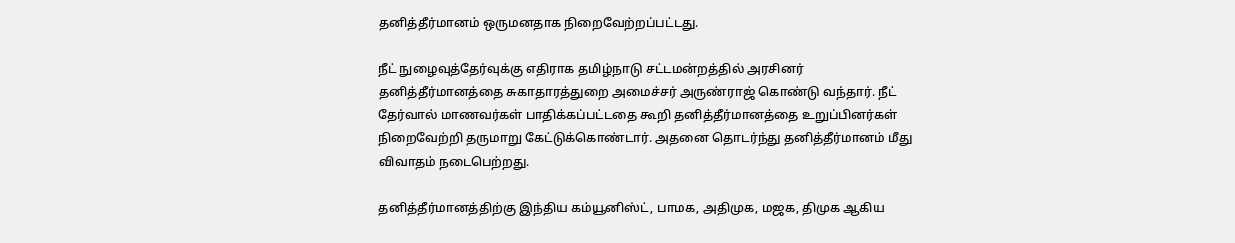தனித்தீர்மானம் ஒருமனதாக நிறைவேற்றப்பட்டது.

நீட் நுழைவுத்தேர்வுக்கு எதிராக தமிழ்நாடு சட்டமன்றத்தில் அரசினர் தனித்தீர்மானத்தை சுகாதாரத்துறை அமைச்சர் அருண்ராஜ் கொண்டு வந்தார். நீட் தேர்வால் மாணவர்கள் பாதிக்கப்பட்டதை கூறி தனித்தீர்மானத்தை உறுப்பினர்கள் நிறைவேற்றி தருமாறு கேட்டுக்கொண்டார். அதனை தொடர்ந்து தனித்தீர்மானம் மீது விவாதம் நடைபெற்றது.

தனித்தீர்மானத்திற்கு இந்திய கம்யூனிஸ்ட், பாமக, அதிமுக, மஜக, திமுக ஆகிய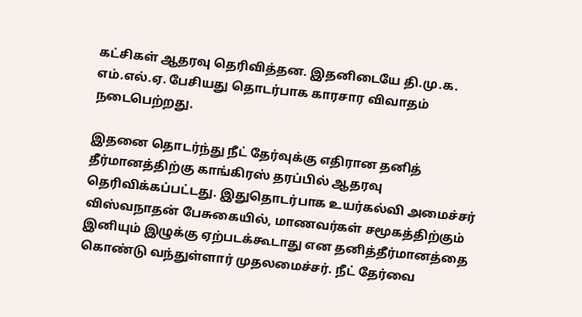கட்சிகள் ஆதரவு தெரிவித்தன. இதனிடையே தி.மு.க. எம்.எல்.ஏ. பேசியது தொடர்பாக காரசார விவாதம் நடைபெற்றது.

இதனை தொடர்ந்து நீட் தேர்வுக்கு எதிரான தனித் தீர்மானத்திற்கு காங்கிரஸ் தரப்பில் ஆதரவு தெரிவிக்கப்பட்டது. இதுதொடர்பாக உயர்கல்வி அமைச்சர் விஸ்வநாதன் பேசுகையில், மாணவர்கள் சமூகத்திற்கும் இனியும் இழுக்கு ஏற்படக்கூடாது என தனித்தீர்மானத்தை கொண்டு வந்துள்ளார் முதலமைச்சர். நீட் தேர்வை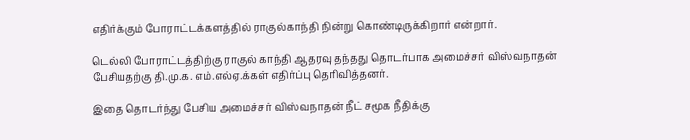எதிர்க்கும் போராட்டக்களத்தில் ராகுல்காந்தி நின்று கொண்டிருக்கிறார் என்றார்.

டெல்லி போராட்டத்திற்கு ராகுல் காந்தி ஆதரவு தந்தது தொடர்பாக அமைச்சர் விஸ்வநாதன் பேசியதற்கு தி.மு.க. எம்.எல்ஏ.க்கள் எதிர்ப்பு தெரிவித்தனர்.

இதை தொடர்ந்து பேசிய அமைச்சர் விஸ்வநாதன் நீட் சமூக நீதிக்கு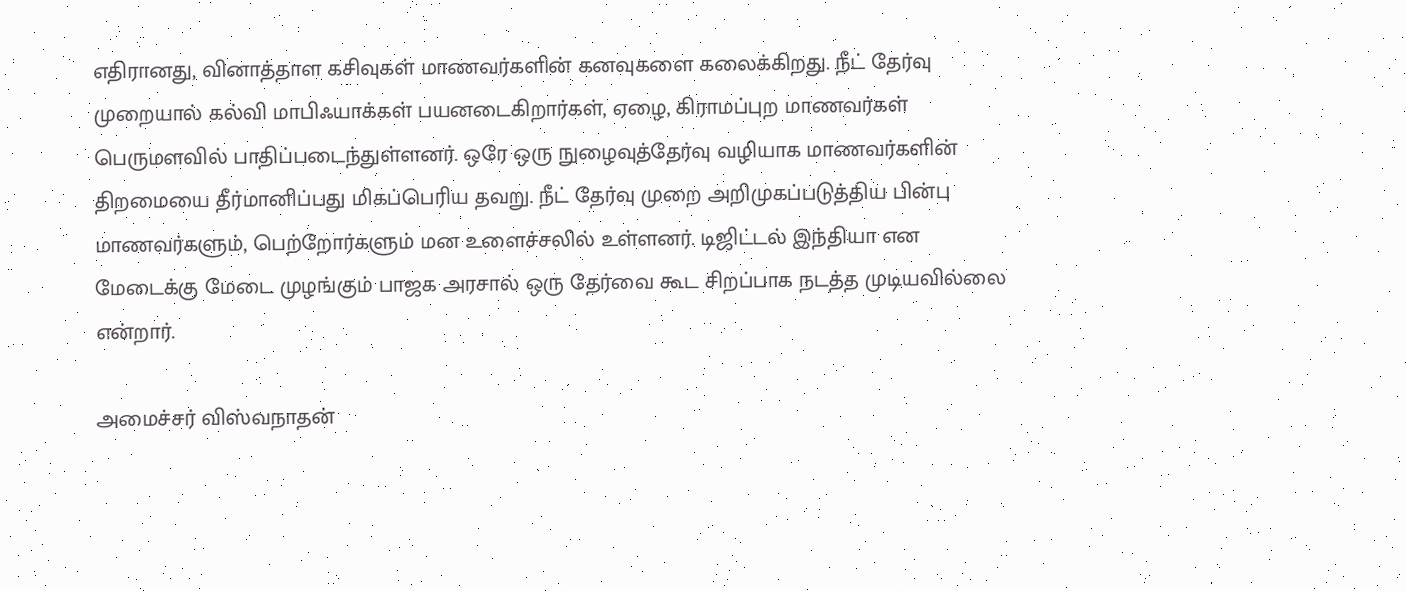எதிரானது, வினாத்தாள கசிவுகள் மாணவர்களின் கனவுகளை கலைக்கிறது. நீட் தேர்வு முறையால் கல்வி மாபிஃயாக்கள் பயனடைகிறார்கள், ஏழை, கிராமப்புற மாணவர்கள் பெருமளவில் பாதிப்படைந்துள்ளனர். ஒரே ஒரு நுழைவுத்தேர்வு வழியாக மாணவர்களின் திறமையை தீர்மானிப்பது மிகப்பெரிய தவறு. நீட் தேர்வு முறை அறிமுகப்படுத்திய பின்பு மாணவர்களும், பெற்றோர்களும் மன உளைச்சலில் உள்ளனர். டிஜிட்டல் இந்தியா என மேடைக்கு மேடை முழங்கும் பாஜக அரசால் ஒரு தேர்வை கூட சிறப்பாக நடத்த முடியவில்லை என்றார்.

அமைச்சர் விஸ்வநாதன்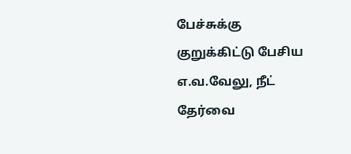பேச்சுக்கு குறுக்கிட்டு பேசிய எ.வ.வேலு, நீட் தேர்வை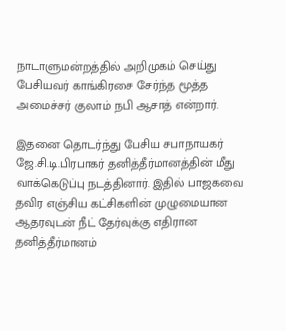நாடாளுமன்றத்தில் அறிமுகம் செய்து பேசியவர் காங்கிரசை சேர்ந்த மூத்த அமைச்சர் குலாம் நபி ஆசாத் என்றார்.

இதனை தொடர்ந்து பேசிய சபாநாயகர் ஜே.சி.டி.பிரபாகர் தனித்தீர்மானத்தின் மீது வாக்கெடுப்பு நடத்தினார். இதில் பாஜகவை தவிர எஞ்சிய கட்சிகளின் முழுமையான ஆதரவுடன் நீட் தேர்வுக்கு எதிரான தனித்தீர்மானம்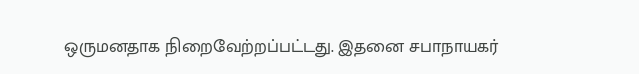ஒருமனதாக நிறைவேற்றப்பட்டது. இதனை சபாநாயகர்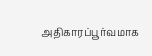அதிகாரப்பூர்வமாக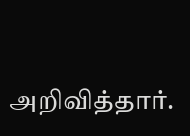அறிவித்தார்.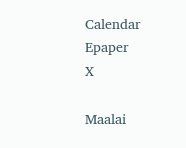Calendar Epaper
X

Maalai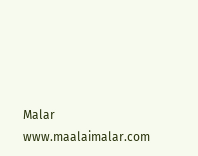Malar
www.maalaimalar.com